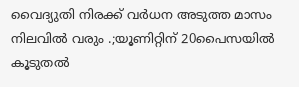വൈദ്യുതി നിരക്ക് വർധന അടുത്ത മാസം നിലവിൽ വരും .;യൂണിറ്റിന് 20പൈസയിൽ കൂടുതൽ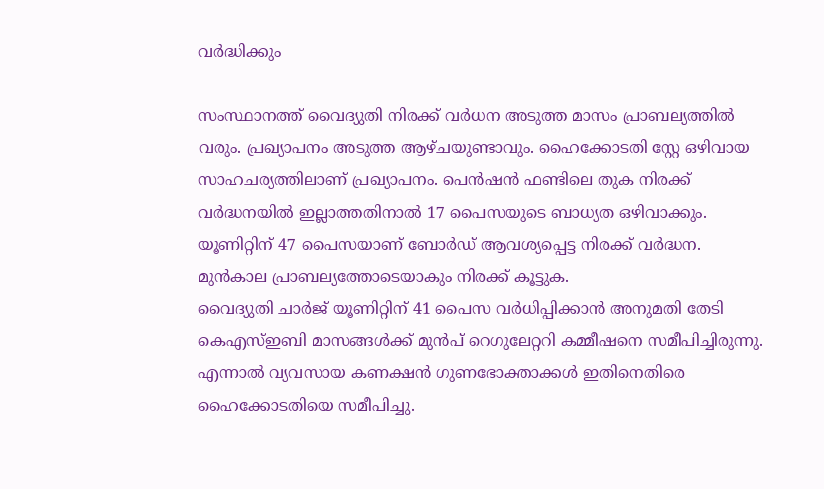വർദ്ധിക്കും

സംസ്ഥാനത്ത് വൈദ്യുതി നിരക്ക് വര്‍ധന അടുത്ത മാസം പ്രാബല്യത്തില്‍ വരും. പ്രഖ്യാപനം അടുത്ത ആഴ്ചയുണ്ടാവും. ഹൈക്കോടതി സ്റ്റേ ഒഴിവായ സാഹചര്യത്തിലാണ് പ്രഖ്യാപനം. പെന്‍ഷന്‍ ഫണ്ടിലെ തുക നിരക്ക് വര്‍ദ്ധനയില്‍ ഇല്ലാത്തതിനാല്‍ 17 പൈസയുടെ ബാധ്യത ഒഴിവാക്കും. യൂണിറ്റിന് 47 പൈസയാണ് ബോര്‍ഡ് ആവശ്യപ്പെട്ട നിരക്ക് വര്‍ദ്ധന. മുന്‍കാല പ്രാബല്യത്തോടെയാകും നിരക്ക് കൂട്ടുക.
വൈദ്യുതി ചാര്‍ജ് യൂണിറ്റിന് 41 പൈസ വര്‍ധിപ്പിക്കാന്‍ അനുമതി തേടി കെഎസ്ഇബി മാസങ്ങള്‍ക്ക് മുന്‍പ് റെഗുലേറ്ററി കമ്മീഷനെ സമീപിച്ചിരുന്നു. എന്നാല്‍ വ്യവസായ കണക്ഷന്‍ ഗുണഭോക്താക്കള്‍ ഇതിനെതിരെ ഹൈക്കോടതിയെ സമീപിച്ചു.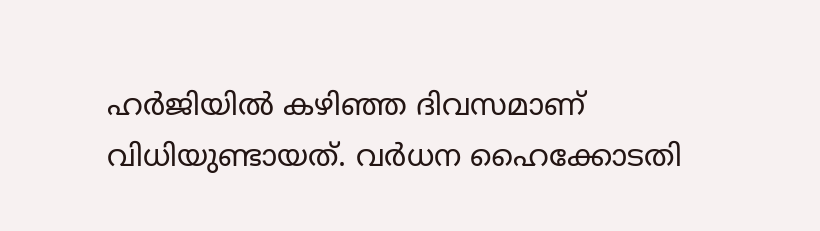ഹര്‍ജിയില്‍ കഴിഞ്ഞ ദിവസമാണ് വിധിയുണ്ടായത്. വര്‍ധന ഹൈക്കോടതി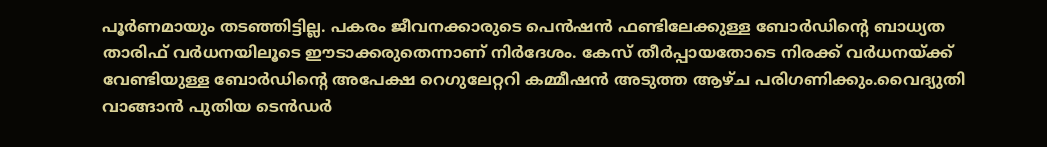പൂര്‍ണമായും തടഞ്ഞിട്ടില്ല. പകരം ജീവനക്കാരുടെ പെന്‍ഷന്‍ ഫണ്ടിലേക്കുള്ള ബോര്‍ഡിന്റെ ബാധ്യത താരിഫ് വര്‍ധനയിലൂടെ ഈടാക്കരുതെന്നാണ് നിര്‍ദേശം. കേസ് തീര്‍പ്പായതോടെ നിരക്ക് വര്‍ധനയ്ക്ക് വേണ്ടിയുള്ള ബോര്‍ഡിന്റെ അപേക്ഷ റെഗുലേറ്ററി കമ്മീഷന്‍ അടുത്ത ആഴ്ച പരിഗണിക്കും.വൈദ്യുതി വാങ്ങാന്‍ പുതിയ ടെന്‍ഡര്‍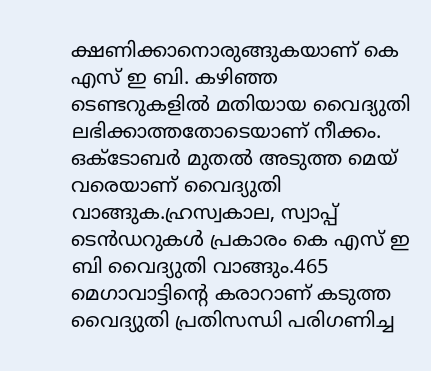ക്ഷണിക്കാനൊരുങ്ങുകയാണ് കെ എസ് ഇ ബി. കഴിഞ്ഞ ടെണ്ടറുകളില്‍ മതിയായ വൈദ്യുതി ലഭിക്കാത്തതോടെയാണ് നീക്കം. ഒക്ടോബര്‍ മുതല്‍ അടുത്ത മെയ് വരെയാണ് വൈദ്യുതി വാങ്ങുക.ഹ്രസ്വകാല, സ്വാപ്പ് ടെന്‍ഡറുകള്‍ പ്രകാരം കെ എസ് ഇ ബി വൈദ്യുതി വാങ്ങും.465 മെഗാവാട്ടിന്റെ കരാറാണ് കടുത്ത വൈദ്യുതി പ്രതിസന്ധി പരിഗണിച്ച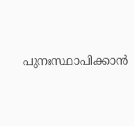പുനഃസ്ഥാപിക്കാൻ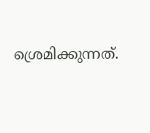ശ്രെമിക്കുന്നത്.